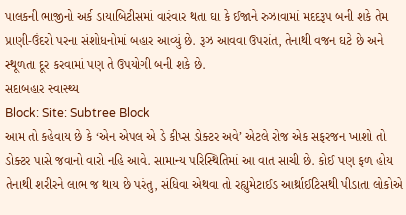પાલકની ભાજીનો અર્ક ડાયાબિટીસમાં વારંવાર થતા ઘા કે ઈજાને રુઝાવામાં મદદરૂપ બની શકે તેમ પ્રાણી-ઉંદરો પરના સંશોધનોમાં બહાર આવ્યું છે. રૂઝ આવવા ઉપરાંત, તેનાથી વજન ઘટે છે અને સ્થૂળતા દૂર કરવામાં પણ તે ઉપયોગી બની શકે છે.
સદાબહાર સ્વાસ્થ્ય
Block: Site: Subtree Block
આમ તો કહેવાય છે કે ‘એન એપલ એ ડે કીપ્સ ડોક્ટર અવે’ એટલે રોજ એક સફરજન ખાશો તો ડોક્ટર પાસે જવાનો વારો નહિ આવે. સામાન્ય પરિસ્થિતિમાં આ વાત સાચી છે. કોઈ પણ ફળ હોય તેનાથી શરીરને લાભ જ થાય છે પરંતુ, સંધિવા એથવા તો રહ્યુમેટાઈડ આર્થ્રાઈટિસથી પીડાતા લોકોએ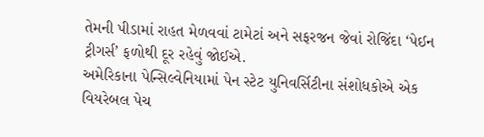તેમની પીડામાં રાહત મેળવવાં ટામેટાં અને સફરજન જેવાં રોજિંદા ‘પેઈન ટ્રીગર્સ’ ફળોથી દૂર રહેવું જોઈએ.
અમેરિકાના પેન્સિલ્વેનિયામાં પેન સ્ટેટ યુનિવર્સિટીના સંશોધકોએ એક વિયરેબલ પેચ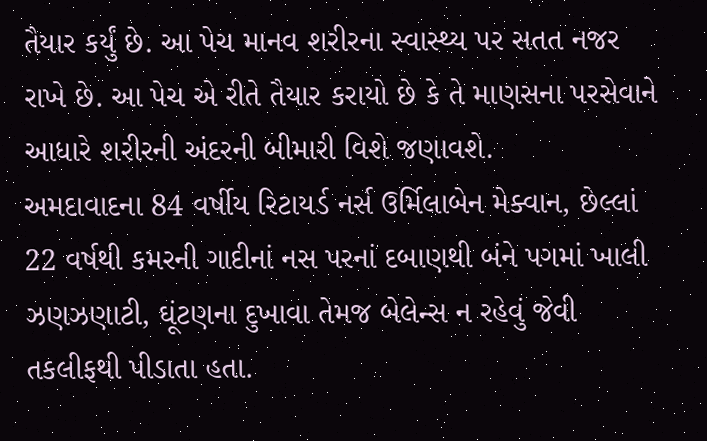તૈયાર કર્યું છે. આ પેચ માનવ શરીરના સ્વાસ્થ્ય પર સતત નજર રાખે છે. આ પેચ એ રીતે તૈયાર કરાયો છે કે તે માણસના પરસેવાને આધારે શરીરની અંદરની બીમારી વિશે જણાવશે.
અમદાવાદના 84 વર્ષીય રિટાયર્ડ નર્સ ઉર્મિલાબેન મેક્વાન, છેલ્લાં 22 વર્ષથી કમરની ગાદીનાં નસ પરનાં દબાણથી બંને પગમાં ખાલી ઝણઝણાટી, ઘૂંટણના દુખાવા તેમજ બેલેન્સ ન રહેવું જેવી તકલીફથી પીડાતા હતા.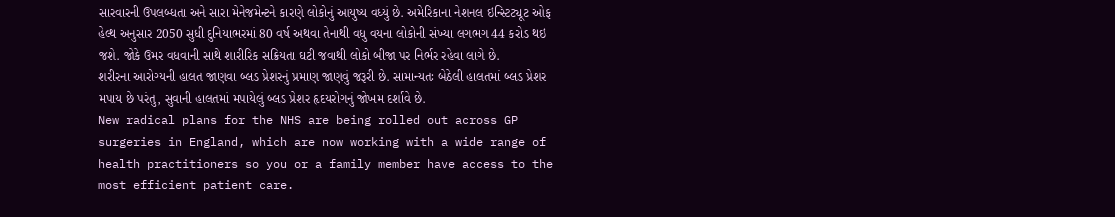સારવારની ઉપલબ્ધતા અને સારા મેનેજમેન્ટને કારણે લોકોનું આયુષ્ય વધ્યું છે. અમેરિકાના નેશનલ ઇન્સ્ટિટ્યૂટ ઓફ હેલ્થ અનુસાર 2050 સુધી દુનિયાભરમાં 80 વર્ષ અથવા તેનાથી વધુ વયના લોકોની સંખ્યા લગભગ 44 કરોડ થઇ જશે. જોકે ઉમર વધવાની સાથે શારીરિક સક્રિયતા ઘટી જવાથી લોકો બીજા પર નિર્ભર રહેવા લાગે છે.
શરીરના આરોગ્યની હાલત જાણવા બ્લડ પ્રેશરનું પ્રમાણ જાણવું જરૂરી છે. સામાન્યતઃ બેઠેલી હાલતમાં બ્લડ પ્રેશર મપાય છે પરંતુ, સુવાની હાલતમાં મપાયેલું બ્લડ પ્રેશર હૃદયરોગનું જોખમ દર્શાવે છે.
New radical plans for the NHS are being rolled out across GP surgeries in England, which are now working with a wide range of health practitioners so you or a family member have access to the most efficient patient care.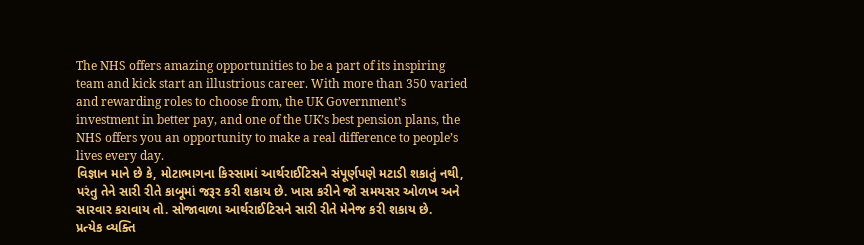The NHS offers amazing opportunities to be a part of its inspiring team and kick start an illustrious career. With more than 350 varied and rewarding roles to choose from, the UK Government’s investment in better pay, and one of the UK’s best pension plans, the NHS offers you an opportunity to make a real difference to people’s lives every day.
વિજ્ઞાન માને છે કે, મોટાભાગના કિસ્સામાં આર્થરાઈટિસને સંપૂર્ણપણે મટાડી શકાતું નથી, પરંતુ તેને સારી રીતે કાબૂમાં જરૂર કરી શકાય છે. ખાસ કરીને જો સમયસર ઓળખ અને સારવાર કરાવાય તો. સોજાવાળા આર્થરાઈટિસને સારી રીતે મેનેજ કરી શકાય છે.
પ્રત્યેક વ્યક્તિ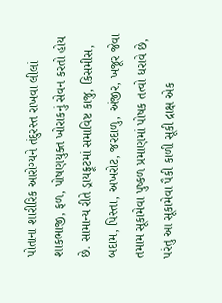પોતાના શારીરિક આરોગ્યને તંદુરસ્ત રાખવા લીલાં શાકભાજી, ફળ, પોષણયુક્ત ખોરાકનું સેવન કરતો હોય છે. સામાન્ય રીતે ડ્રાયફ્રૂટમાં સમાવિષ્ટ કાજુ, કિસમીસ, બદામ, પિસ્તા, અખરોટ, જરદાળુ, અંજીર, ખજૂર જેવા તમામ સૂકામેવા પુષ્કળ પ્રમાણમાં પોષક તત્વો ધરાવે છે, પરંતુ આ સૂકામેવા પૈકી કાળી સૂકી દ્રાક્ષ એક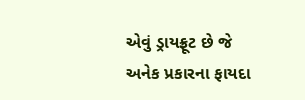એવું ડ્રાયફ્રૂટ છે જે અનેક પ્રકારના ફાયદા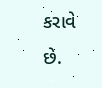કરાવે છે.